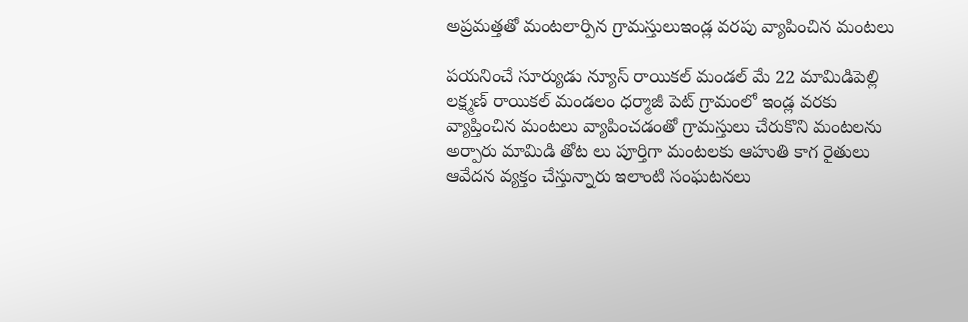అప్రమత్తతో మంటలార్పిన గ్రామస్తులుఇండ్ల వరపు వ్యాపించిన మంటలు

పయనించే సూర్యుడు న్యూస్ రాయికల్ మండల్ మే 22 మామిడిపెల్లి లక్ష్మణ్ రాయికల్ మండలం ధర్మాజీ పెట్ గ్రామంలో ఇండ్ల వరకు వ్యాప్తించిన మంటలు వ్యాపించడంతో గ్రామస్తులు చేరుకొని మంటలను అర్పారు మామిడి తోట లు పూర్తిగా మంటలకు ఆహుతి కాగ రైతులు ఆవేదన వ్యక్తం చేస్తున్నారు ఇలాంటి సంఘటనలు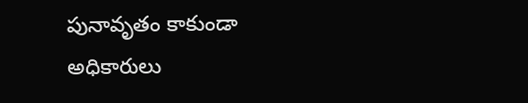పునావృతం కాకుండా అధికారులు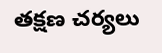తక్షణ చర్యలు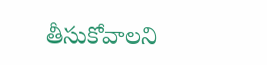తీసుకోవాలని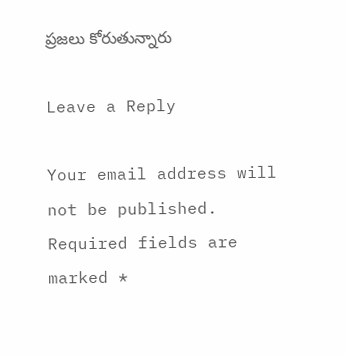ప్రజలు కోరుతున్నారు

Leave a Reply

Your email address will not be published. Required fields are marked *